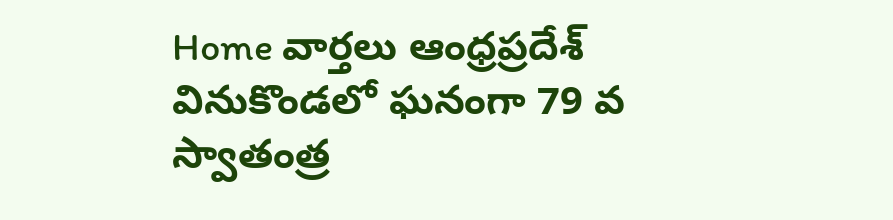Home వార్తలు ఆంధ్రప్రదేశ్‌ వినుకొండలో ఘనంగా 79 వ స్వాతంత్ర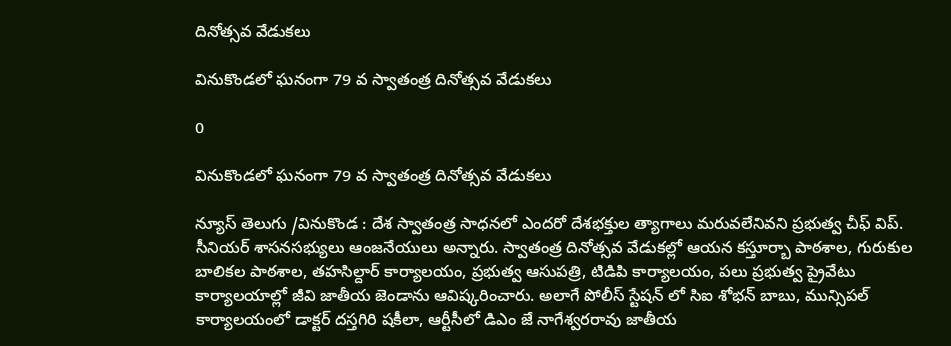దినోత్సవ వేడుకలు

వినుకొండలో ఘనంగా 79 వ స్వాతంత్ర దినోత్సవ వేడుకలు

0

వినుకొండలో ఘనంగా 79 వ స్వాతంత్ర దినోత్సవ వేడుకలు

న్యూస్ తెలుగు /వినుకొండ : దేశ స్వాతంత్ర సాధనలో ఎందరో దేశభక్తుల త్యాగాలు మరువలేనివని ప్రభుత్వ చీఫ్ విప్. సీనియర్ శాసనసభ్యులు ఆంజనేయులు అన్నారు. స్వాతంత్ర దినోత్సవ వేడుకల్లో ఆయన కస్తూర్బా పాఠశాల, గురుకుల బాలికల పాఠశాల, తహసిల్దార్ కార్యాలయం, ప్రభుత్వ ఆసుపత్రి, టిడిపి కార్యాలయం, పలు ప్రభుత్వ ప్రైవేటు కార్యాలయాల్లో జీవి జాతీయ జెండాను ఆవిష్కరించారు. అలాగే పోలీస్ స్టేషన్ లో సిఐ శోభన్ బాబు, మున్సిపల్ కార్యాలయంలో డాక్టర్ దస్తగిరి షకీలా, ఆర్టీసీలో డిఎం జే నాగేశ్వరరావు జాతీయ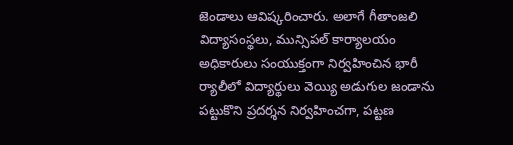జెండాలు ఆవిష్కరించారు. అలాగే గీతాంజలి విద్యాసంస్థలు, మున్సిపల్ కార్యాలయం అధికారులు సంయుక్తంగా నిర్వహించిన భారీ ర్యాలీలో విద్యార్థులు వెయ్యి అడుగుల జండాను పట్టుకొని ప్రదర్శన నిర్వహించగా, పట్టణ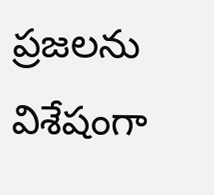ప్రజలను విశేషంగా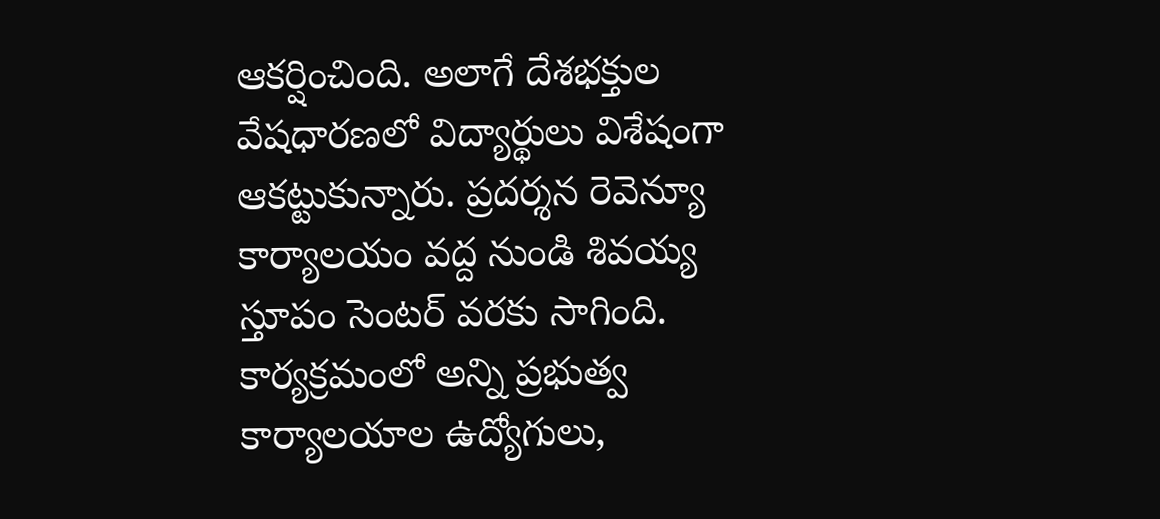ఆకర్షించింది. అలాగే దేశభక్తుల వేషధారణలో విద్యార్థులు విశేషంగా ఆకట్టుకున్నారు. ప్రదర్శన రెవెన్యూ కార్యాలయం వద్ద నుండి శివయ్య స్తూపం సెంటర్ వరకు సాగింది. కార్యక్రమంలో అన్ని ప్రభుత్వ కార్యాలయాల ఉద్యోగులు,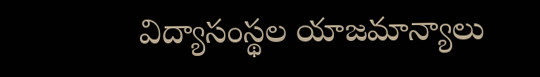విద్యాసంస్థల యాజమాన్యాలు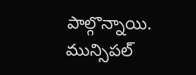పాల్గొన్నాయి. మున్సిపల్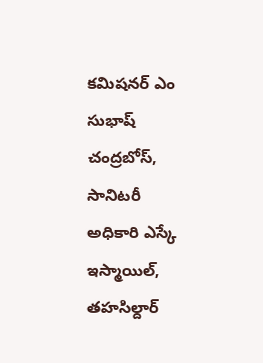కమిషనర్ ఎం సుభాష్ చంద్రబోస్, సానిటరీ అధికారి ఎస్కే ఇస్మాయిల్, తహసిల్దార్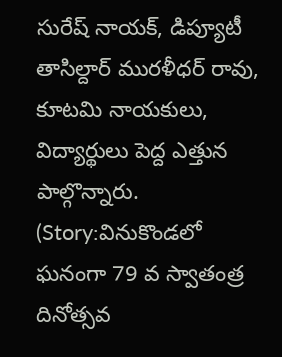సురేష్ నాయక్, డిప్యూటీ తాసిల్దార్ మురళీధర్ రావు, కూటమి నాయకులు, విద్యార్థులు పెద్ద ఎత్తున పాల్గొన్నారు. (Story:వినుకొండలో ఘనంగా 79 వ స్వాతంత్ర దినోత్సవ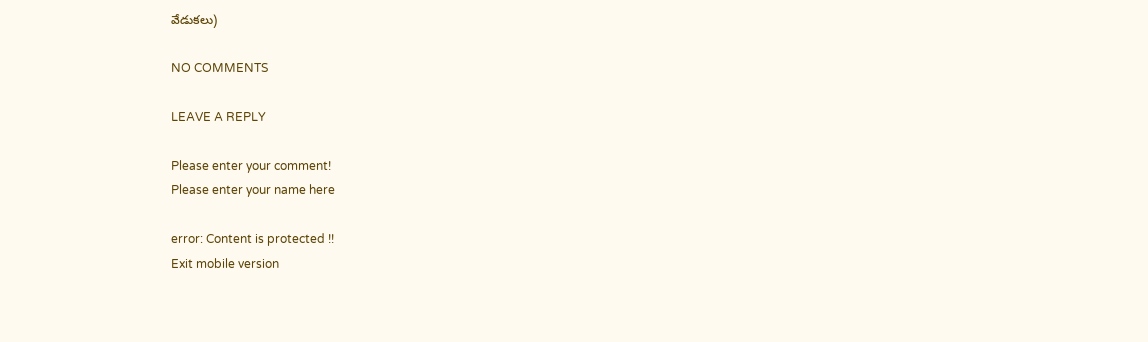వేడుకలు)

NO COMMENTS

LEAVE A REPLY

Please enter your comment!
Please enter your name here

error: Content is protected !!
Exit mobile version